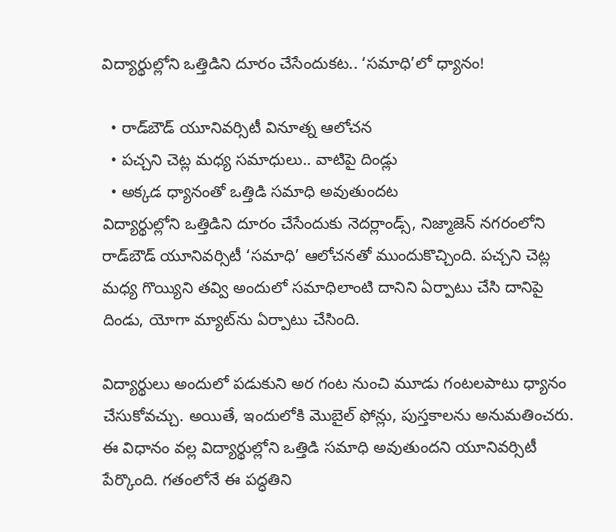విద్యార్థుల్లోని ఒత్తిడిని దూరం చేసేందుకట.. ‘సమాధి’లో ధ్యానం!

  • రాడ్‌బౌడ్ యూనివర్సిటీ వినూత్న ఆలోచన
  • పచ్చని చెట్ల మధ్య సమాధులు.. వాటిపై దిండ్లు
  • అక్కడ ధ్యానంతో ఒత్తిడి సమాధి అవుతుందట
విద్యార్థుల్లోని ఒత్తిడిని దూరం చేసేందుకు నెదర్లాండ్స్‌, నిజ్మాజెన్ నగరంలోని రాడ్‌బౌడ్ యూనివర్సిటీ ‘సమాధి’ ఆలోచనతో ముందుకొచ్చింది. పచ్చని చెట్ల మధ్య గొయ్యిని తవ్వి అందులో సమాధిలాంటి దానిని ఏర్పాటు చేసి దానిపై దిండు, యోగా మ్యాట్‌ను ఏర్పాటు చేసింది.

విద్యార్థులు అందులో పడుకుని అర గంట నుంచి మూడు గంటలపాటు ధ్యానం చేసుకోవచ్చు. అయితే, ఇందులోకి మొబైల్ ఫోన్లు, పుస్తకాలను అనుమతించరు. ఈ విధానం వల్ల విద్యార్థుల్లోని ఒత్తిడి సమాధి అవుతుందని యూనివర్సిటీ పేర్కొంది. గతంలోనే ఈ పద్ధతిని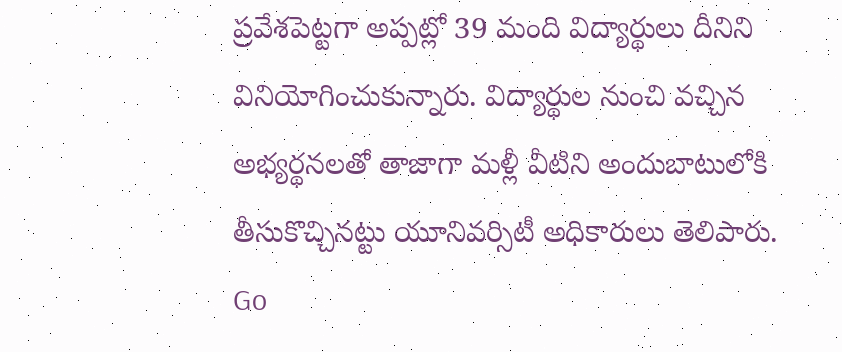ప్రవేశపెట్టగా అప్పట్లో 39 మంది విద్యార్థులు దీనిని వినియోగించుకున్నారు. విద్యార్థుల నుంచి వచ్చిన అభ్యర్థనలతో తాజాగా మళ్లీ వీటిని అందుబాటులోకి తీసుకొచ్చినట్టు యూనివర్సిటీ అధికారులు తెలిపారు.
Go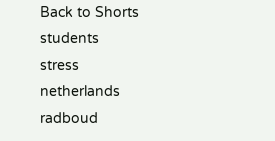Back to Shorts
students
stress
netherlands
radboud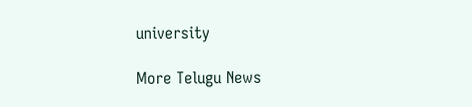university

More Telugu News